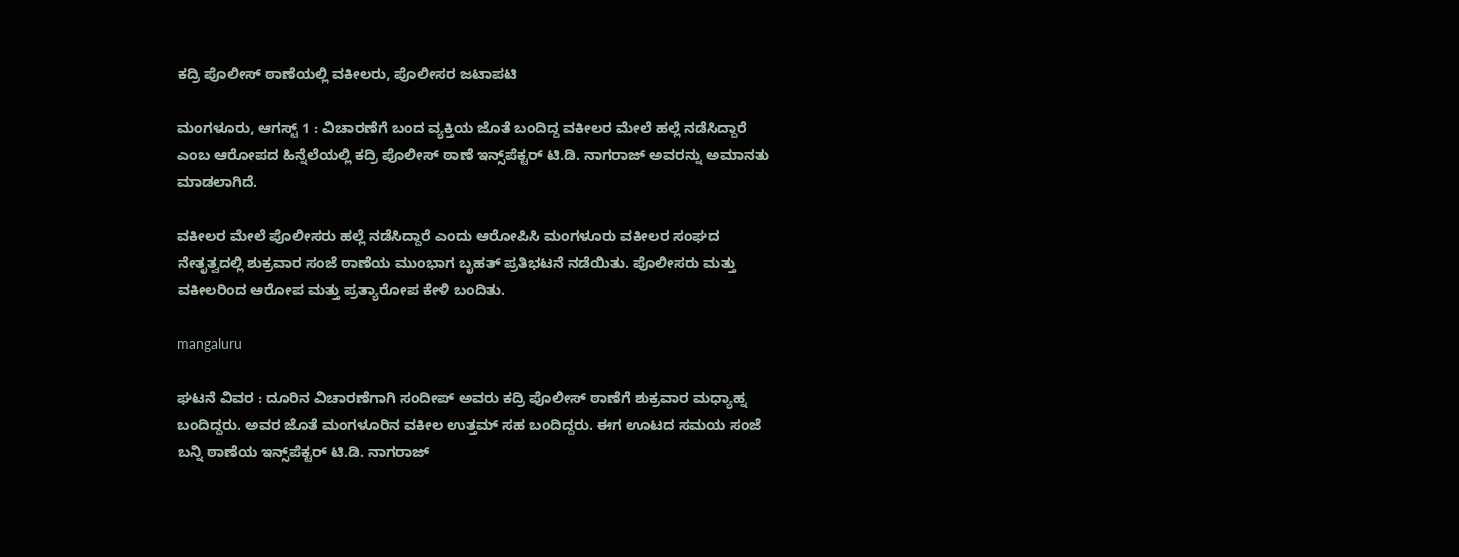ಕದ್ರಿ ಪೊಲೀಸ್ ಠಾಣೆಯಲ್ಲಿ ವಕೀಲರು, ಪೊಲೀಸರ ಜಟಾಪಟಿ

ಮಂಗಳೂರು, ಆಗಸ್ಟ್ 1 : ವಿಚಾರಣೆಗೆ ಬಂದ ವ್ಯಕ್ತಿಯ ಜೊತೆ ಬಂದಿದ್ದ ವಕೀಲರ ಮೇಲೆ ಹಲ್ಲೆ ನಡೆಸಿದ್ದಾರೆ ಎಂಬ ಆರೋಪದ ಹಿನ್ನೆಲೆಯಲ್ಲಿ ಕದ್ರಿ ಪೊಲೀಸ್ ಠಾಣೆ ಇನ್ಸ್‌ಪೆಕ್ಟರ್‌ ಟಿ.ಡಿ. ನಾಗರಾಜ್‌ ಅವರನ್ನು ಅಮಾನತು ಮಾಡಲಾಗಿದೆ.

ವಕೀಲರ ಮೇಲೆ ಪೊಲೀಸರು ಹಲ್ಲೆ ನಡೆಸಿದ್ದಾರೆ ಎಂದು ಆರೋಪಿಸಿ ಮಂಗಳೂರು ವಕೀಲರ ಸಂಘದ ನೇತೃತ್ವದಲ್ಲಿ ಶುಕ್ರವಾರ ಸಂಜೆ ಠಾಣೆಯ ಮುಂಭಾಗ ಬೃಹತ್ ಪ್ರತಿಭಟನೆ ನಡೆಯಿತು. ಪೊಲೀಸರು ಮತ್ತು ವಕೀಲರಿಂದ ಆರೋಪ ಮತ್ತು ಪ್ರತ್ಯಾರೋಪ ಕೇಳಿ ಬಂದಿತು.

mangaluru

ಘಟನೆ ವಿವರ : ದೂರಿನ ವಿಚಾರಣೆಗಾಗಿ ಸಂದೀಪ್‌ ಅವರು ಕದ್ರಿ ಪೊಲೀಸ್ ಠಾಣೆಗೆ ಶುಕ್ರವಾರ ಮಧ್ಯಾಹ್ನ ಬಂದಿದ್ದರು. ಅವರ ಜೊತೆ ಮಂಗಳೂರಿನ ವಕೀಲ ಉತ್ತಮ್‌ ಸಹ ಬಂದಿದ್ದರು. ಈಗ ಊಟದ ಸಮಯ ಸಂಜೆ ಬನ್ನಿ ಠಾಣೆಯ ಇನ್ಸ್‌ಪೆಕ್ಟರ್‌ ಟಿ.ಡಿ. ನಾಗರಾಜ್‌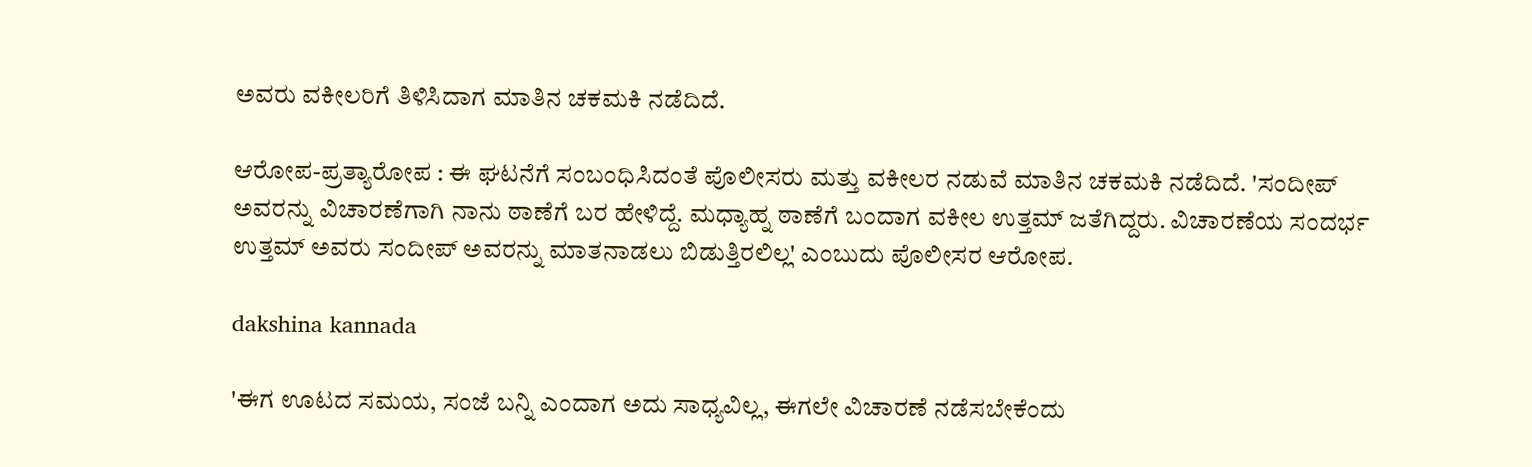ಅವರು ವಕೀಲರಿಗೆ ತಿಳಿಸಿದಾಗ ಮಾತಿನ ಚಕಮಕಿ ನಡೆದಿದೆ.

ಆರೋಪ-ಪ್ರತ್ಯಾರೋಪ : ಈ ಘಟನೆಗೆ ಸಂಬಂಧಿಸಿದಂತೆ ಪೊಲೀಸರು ಮತ್ತು ವಕೀಲರ ನಡುವೆ ಮಾತಿನ ಚಕಮಕಿ ನಡೆದಿದೆ. 'ಸಂದೀಪ್‌ ಅವರನ್ನು ವಿಚಾರಣೆಗಾಗಿ ನಾನು ಠಾಣೆಗೆ ಬರ ಹೇಳಿದ್ದೆ. ಮಧ್ಯಾಹ್ನ ಠಾಣೆಗೆ ಬಂದಾಗ ವಕೀಲ ಉತ್ತಮ್‌ ಜತೆಗಿದ್ದರು. ವಿಚಾರಣೆಯ ಸಂದರ್ಭ ಉತ್ತಮ್‌ ಅವರು ಸಂದೀಪ್‌ ಅವರನ್ನು ಮಾತನಾಡಲು ಬಿಡುತ್ತಿರಲಿಲ್ಲ' ಎಂಬುದು ಪೊಲೀಸರ ಆರೋಪ.

dakshina kannada

'ಈಗ ಊಟದ ಸಮಯ, ಸಂಜೆ ಬನ್ನಿ ಎಂದಾಗ ಅದು ಸಾಧ್ಯವಿಲ್ಲ, ಈಗಲೇ ವಿಚಾರಣೆ ನಡೆಸಬೇಕೆಂದು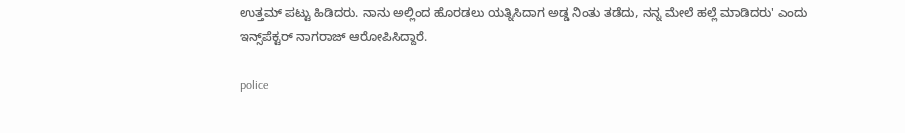ಉತ್ತಮ್‌ ಪಟ್ಟು ಹಿಡಿದರು. ನಾನು ಅಲ್ಲಿಂದ ಹೊರಡಲು ಯತ್ನಿಸಿದಾಗ ಅಡ್ಡ ನಿಂತು ತಡೆದು, ನನ್ನ ಮೇಲೆ ಹಲ್ಲೆ ಮಾಡಿದರು' ಎಂದು ಇನ್ಸ್‌ಪೆಕ್ಟರ್‌ ನಾಗರಾಜ್‌ ಆರೋಪಿಸಿದ್ದಾರೆ.

police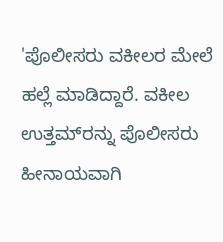'ಪೊಲೀಸರು ವಕೀಲರ ಮೇಲೆ ಹಲ್ಲೆ ಮಾಡಿದ್ದಾರೆ. ವಕೀಲ ಉತ್ತಮ್‌ರನ್ನು ಪೊಲೀಸರು ಹೀನಾಯವಾಗಿ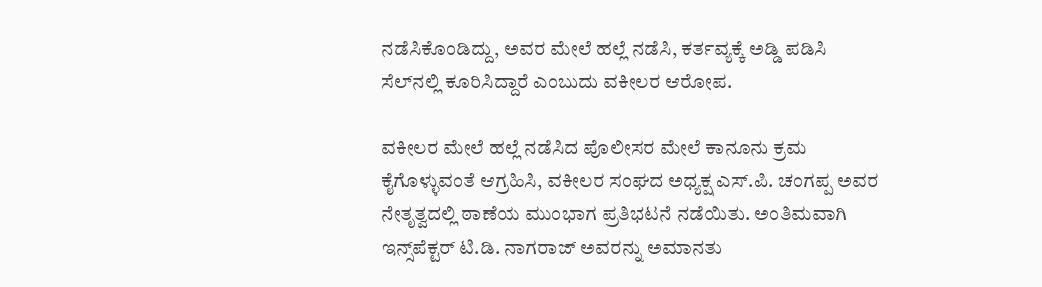ನಡೆಸಿಕೊಂಡಿದ್ದು, ಅವರ ಮೇಲೆ ಹಲ್ಲೆ ನಡೆಸಿ, ಕರ್ತವ್ಯಕ್ಕೆ ಅಡ್ಡಿ ಪಡಿಸಿ ಸೆಲ್‌ನಲ್ಲಿ ಕೂರಿಸಿದ್ದಾರೆ ಎಂಬುದು ವಕೀಲರ ಆರೋಪ.

ವಕೀಲರ ಮೇಲೆ ಹಲ್ಲೆ ನಡೆಸಿದ ಪೊಲೀಸರ ಮೇಲೆ ಕಾನೂನು ಕ್ರಮ ಕೈಗೊಳ್ಳುವಂತೆ ಆಗ್ರಹಿಸಿ, ವಕೀಲರ ಸಂಘದ ಅಧ್ಯಕ್ಷ ಎಸ್‌.ಪಿ. ಚಂಗಪ್ಪ ಅವರ ನೇತೃತ್ವದಲ್ಲಿ ಠಾಣೆಯ ಮುಂಭಾಗ ಪ್ರತಿಭಟನೆ ನಡೆಯಿತು. ಅಂತಿಮವಾಗಿ ಇನ್ಸ್‌ಪೆಕ್ಟರ್‌ ಟಿ.ಡಿ. ನಾಗರಾಜ್‌ ಅವರನ್ನು ಅಮಾನತು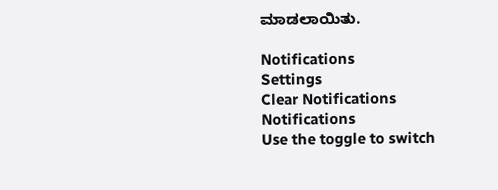ಮಾಡಲಾಯಿತು.

Notifications
Settings
Clear Notifications
Notifications
Use the toggle to switch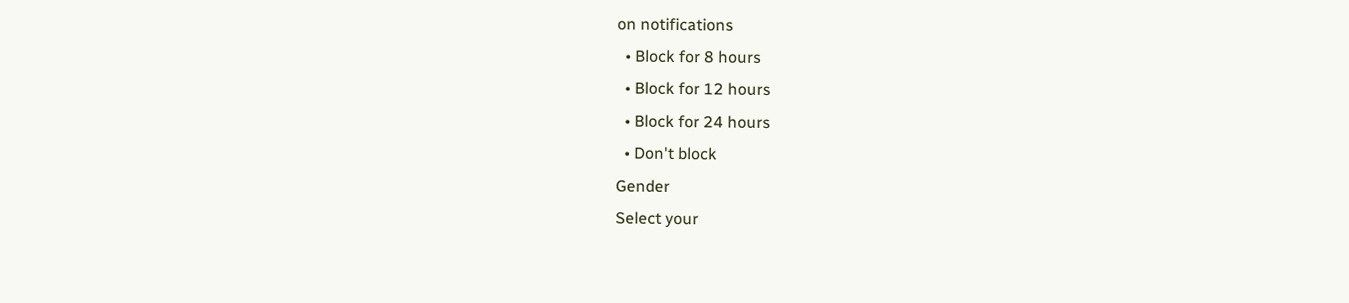on notifications
  • Block for 8 hours
  • Block for 12 hours
  • Block for 24 hours
  • Don't block
Gender
Select your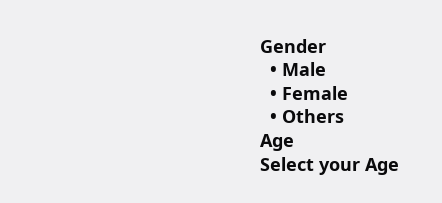Gender
  • Male
  • Female
  • Others
Age
Select your Age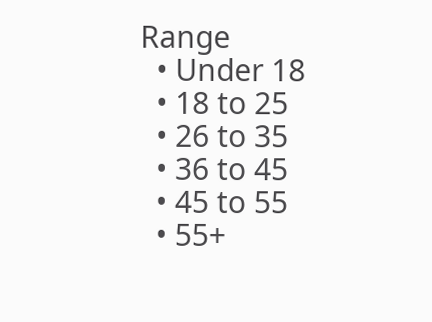Range
  • Under 18
  • 18 to 25
  • 26 to 35
  • 36 to 45
  • 45 to 55
  • 55+